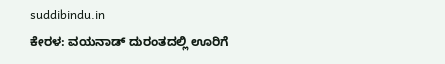suddibindu.in
ಕೇರಳ: ವಯನಾಡ್ ದುರಂತದಲ್ಲಿ ಊರಿಗೆ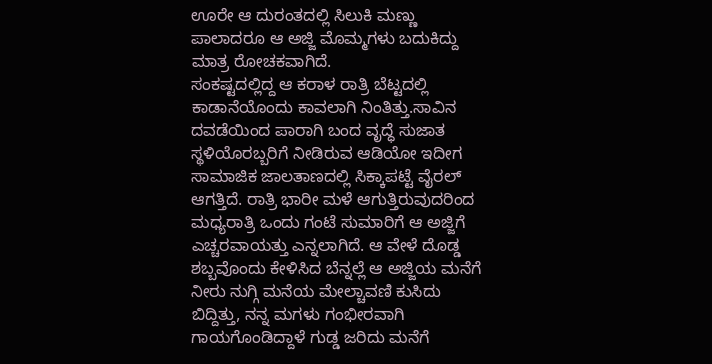ಊರೇ ಆ ದುರಂತದಲ್ಲಿ ಸಿಲುಕಿ ಮಣ್ಣು ಪಾಲಾದರೂ ಆ ಅಜ್ಜಿ ಮೊಮ್ಮಗಳು ಬದುಕಿದ್ದು ಮಾತ್ರ ರೋಚಕವಾಗಿದೆ.
ಸಂಕಷ್ಟದಲ್ಲಿದ್ದ ಆ ಕರಾಳ ರಾತ್ರಿ ಬೆಟ್ಟದಲ್ಲಿ ಕಾಡಾನೆಯೊಂದು ಕಾವಲಾಗಿ ನಿಂತಿತ್ತು.ಸಾವಿನ ದವಡೆಯಿಂದ ಪಾರಾಗಿ ಬಂದ ವೃದ್ಧೆ ಸುಜಾತ ಸ್ಥಳಿಯೊರಬ್ಬರಿಗೆ ನೀಡಿರುವ ಆಡಿಯೋ ಇದೀಗ ಸಾಮಾಜಿಕ ಜಾಲತಾಣದಲ್ಲಿ ಸಿಕ್ಕಾಪಟ್ಟೆ ವೈರಲ್ ಆಗತ್ತಿದೆ. ರಾತ್ರಿ ಭಾರೀ ಮಳೆ ಆಗುತ್ತಿರುವುದರಿಂದ ಮಧ್ಯರಾತ್ರಿ ಒಂದು ಗಂಟೆ ಸುಮಾರಿಗೆ ಆ ಅಜ್ಜಿಗೆ ಎಚ್ಚರವಾಯತ್ತು ಎನ್ನಲಾಗಿದೆ. ಆ ವೇಳೆ ದೊಡ್ಡ ಶಬ್ಬವೊಂದು ಕೇಳಿಸಿದ ಬೆನ್ನಲ್ಲೆ ಆ ಅಜ್ಜಿಯ ಮನೆಗೆ ನೀರು ನುಗ್ಗಿ ಮನೆಯ ಮೇಲ್ಚಾವಣಿ ಕುಸಿದು ಬಿದ್ದಿತ್ತು, ನನ್ನ ಮಗಳು ಗಂಭೀರವಾಗಿ ಗಾಯಗೊಂಡಿದ್ದಾಳೆ ಗುಡ್ಡ ಜರಿದು ಮನೆಗೆ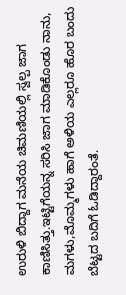ಉರುಳಿ ಬಿದ್ದಾಗ ಮನೆಯ ಚಿಮಣಿಯಲ್ಲಿ ಸ್ವಲ್ಪ ಜಾಗ ಕಾಣಿಸಿತ್ತು.ಇಟ್ಟಿಗೆಯನ್ನ ಸರಿಸಿ ಜಾಗ ಮಾಡಿಕೊಂಡು ನಾನು, ಮಗಳು,ಮೊಮ್ಮಗಳು ಹಾಗೆ ಅಳಿಯ ಎಲ್ಲರೂ ಹೊರ ಬಂದು ಬೆಟ್ಟದ ಬದಿಗೆ ಓಡಿದ್ದಾರಂತೆ.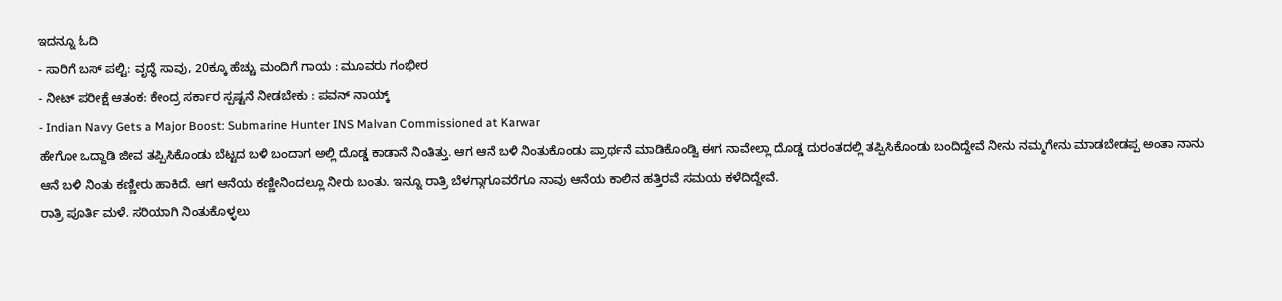ಇದನ್ನೂ ಓದಿ
- ಸಾರಿಗೆ ಬಸ್ ಪಲ್ಟಿ: ವೃದ್ಧೆ ಸಾವು, 20ಕ್ಕೂ ಹೆಚ್ಚು ಮಂದಿಗೆ ಗಾಯ : ಮೂವರು ಗಂಭೀರ
- ನೀಟ್ ಪರೀಕ್ಷೆ ಆತಂಕ: ಕೇಂದ್ರ ಸರ್ಕಾರ ಸ್ಪಷ್ಟನೆ ನೀಡಬೇಕು : ಪವನ್ ನಾಯ್ಕ್
- Indian Navy Gets a Major Boost: Submarine Hunter INS Malvan Commissioned at Karwar
ಹೇಗೋ ಒದ್ದಾಡಿ ಜೀವ ತಪ್ಪಿಸಿಕೊಂಡು ಬೆಟ್ಟದ ಬಳಿ ಬಂದಾಗ ಅಲ್ಲಿ ದೊಡ್ಡ ಕಾಡಾನೆ ನಿಂತಿತ್ತು. ಆಗ ಆನೆ ಬಳಿ ನಿಂತುಕೊಂಡು ಪ್ರಾರ್ಥನೆ ಮಾಡಿಕೊಂಡ್ವಿ ಈಗ ನಾವೇಲ್ಲಾ ದೊಡ್ಡ ದುರಂತದಲ್ಲಿ ತಪ್ಪಿಸಿಕೊಂಡು ಬಂದಿದ್ದೇವೆ ನೀನು ನಮ್ಮಗೇನು ಮಾಡಬೇಡಪ್ಪ ಅಂತಾ ನಾನು ಆನೆ ಬಳಿ ನಿಂತು ಕಣ್ಣೀರು ಹಾಕಿದೆ. ಆಗ ಆನೆಯ ಕಣ್ಣೀನಿಂದಲ್ಲೂ ನೀರು ಬಂತು. ಇನ್ನೂ ರಾತ್ರಿ ಬೆಳಗ್ಗಾಗೂವರೆಗೂ ನಾವು ಆನೆಯ ಕಾಲಿನ ಹತ್ತಿರವೆ ಸಮಯ ಕಳೆದಿದ್ದೇವೆ.
ರಾತ್ರಿ ಪೂರ್ತಿ ಮಳೆ. ಸರಿಯಾಗಿ ನಿಂತುಕೊಳ್ಳಲು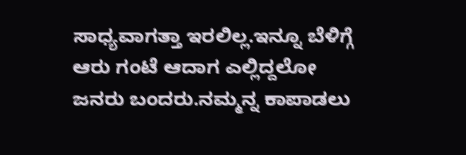ಸಾಧ್ಯವಾಗತ್ತಾ ಇರಲಿಲ್ಲ.ಇನ್ನೂ ಬೆಳಿಗ್ಗೆ ಆರು ಗಂಟೆ ಆದಾಗ ಎಲ್ಲಿದ್ದಲೋ ಜನರು ಬಂದರು.ನಮ್ಮನ್ನ ಕಾಪಾಡಲು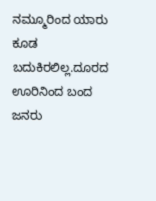ನಮ್ಮೂರಿಂದ ಯಾರು ಕೂಡ ಬದುಕಿರಲಿಲ್ಲ.ದೂರದ ಊರಿನಿಂದ ಬಂದ ಜನರು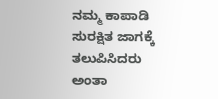ನಮ್ಮ ಕಾಪಾಡಿ ಸುರಕ್ಷಿತ ಜಾಗಕ್ಕೆ ತಲುಪಿಸಿದರು ಅಂತಾ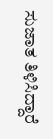ಸುಜಾತ ತಿಳಿಸಿದ್ದಾರೆ